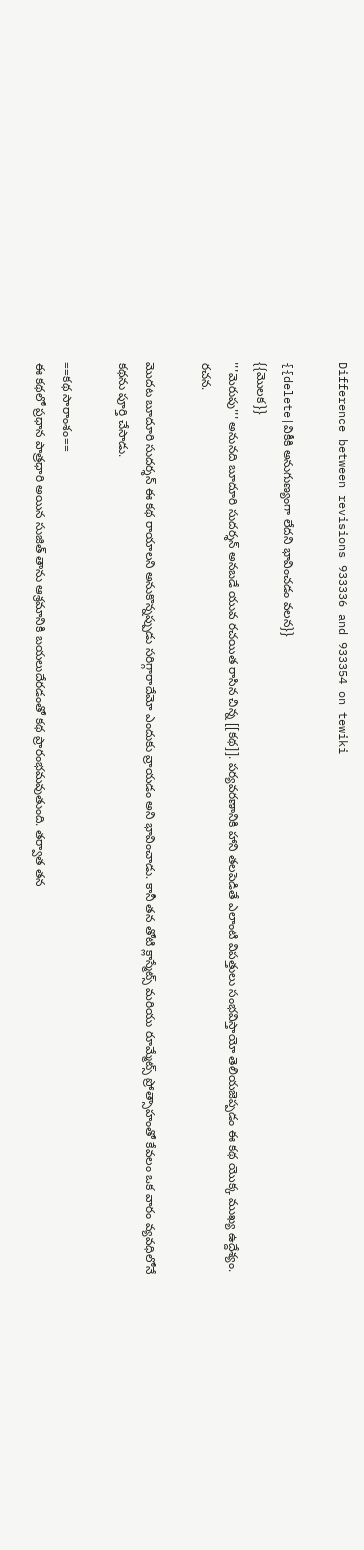Difference between revisions 933336 and 933354 on tewiki

{{delete|వికీకి అనుగుణ్యంగా లేదని భావించడం వలన}}
{{మొలక}}
'''మెరుపు''' అనునది బూదూరి సుదర్శన్ అనబడే యువ రచయిత రాసిన చిన్న [[కథ]]. పర్యవరణానికి హాని తలపెడితే ఎలాంటి విపత్తులు సంభవిస్తాయో తెలియజెప్పడం ఈ కథ యొక్క ముఖ్య ఉద్దేశ్యం. రచన.

మొదట బూదూరి సుదర్శన్ ఈ కథ రాయాలని అనుకొన్నప్పుడు సరిగ్గారాదేమో ఎందుకు వ్రాయడం అని భావించాడు. కానీ తన తోటి క్లాస్మేట్స్ మరియు రూమ్మేట్స్ ప్రోత్సాహంతో కేవలం ఒక వారం వ్యవధిలోనే కథను పూర్తి చేసాడు.

==కథ సారాంశం==
ఈ కథలో ప్రధాన పాత్రధారి అయిన సుజిత్ తాను ఆశ్రమానికి బయలుదేరడంతో కథ ప్రారంభమవుతుంది. తర్వాత తన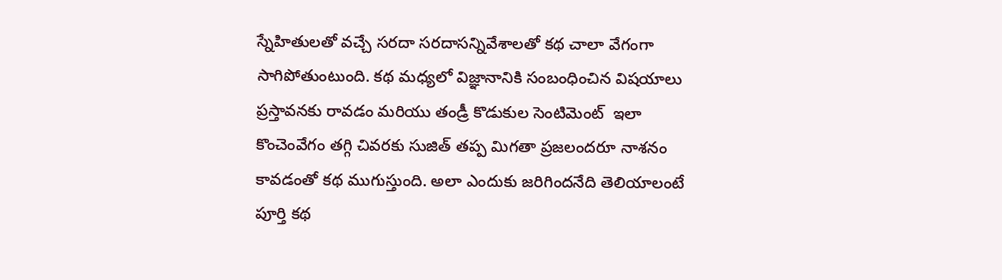స్నేహితులతో వచ్చే సరదా సరదాసన్నివేశాలతో కథ చాలా వేగంగా సాగిపోతుంటుంది. కథ మధ్యలో విజ్ఞానానికి సంబంధించిన విషయాలు ప్రస్తావనకు రావడం మరియు తండ్రీ కొడుకుల సెంటిమెంట్  ఇలా కొంచెంవేగం తగ్గి చివరకు సుజిత్ తప్ప మిగతా ప్రజలందరూ నాశనం కావడంతో కథ ముగుస్తుంది. అలా ఎందుకు జరిగిందనేది తెలియాలంటే పూర్తి కథ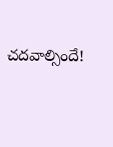చదవాల్సిందే!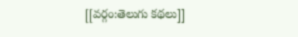[[వర్గం:తెలుగు కథలు]]